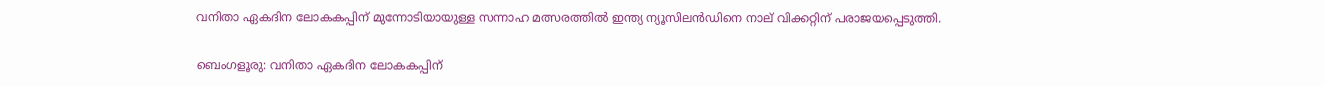വനിതാ ഏകദിന ലോകകപ്പിന് മുന്നോടിയായുള്ള സന്നാഹ മത്സരത്തിൽ ഇന്ത്യ ന്യൂസിലൻഡിനെ നാല് വിക്കറ്റിന് പരാജയപ്പെടുത്തി.

ബെംഗളൂരു: വനിതാ ഏകദിന ലോകകപ്പിന്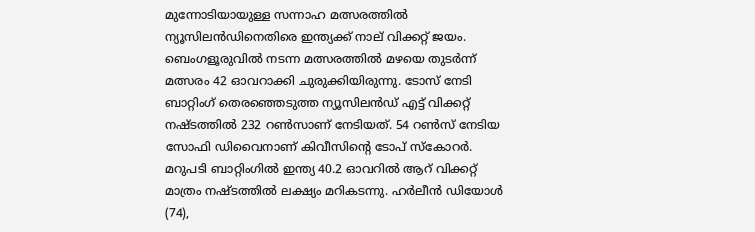മുന്നോടിയായുള്ള സന്നാഹ മത്സരത്തില്‍ ന്യൂസിലന്‍ഡിനെതിരെ ഇന്ത്യക്ക് നാല് വിക്കറ്റ് ജയം. ബെംഗളൂരുവില്‍ നടന്ന മത്സരത്തില്‍ മഴയെ തുടര്‍ന്ന് മത്സരം 42 ഓവറാക്കി ചുരുക്കിയിരുന്നു. ടോസ് നേടി ബാറ്റിംഗ് തെരഞ്ഞെടുത്ത ന്യൂസിലന്‍ഡ് എട്ട് വിക്കറ്റ് നഷ്ടത്തില്‍ 232 റണ്‍സാണ് നേടിയത്. 54 റണ്‍സ് നേടിയ സോഫി ഡിവൈനാണ് കിവീസിന്റെ ടോപ് സ്‌കോറര്‍. മറുപടി ബാറ്റിംഗില്‍ ഇന്ത്യ 40.2 ഓവറില്‍ ആറ് വിക്കറ്റ് മാത്രം നഷ്ടത്തില്‍ ലക്ഷ്യം മറികടന്നു. ഹര്‍ലീന്‍ ഡിയോള്‍ (74),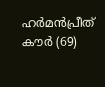ഹര്‍മന്‍പ്രീത് കൗര്‍ (69)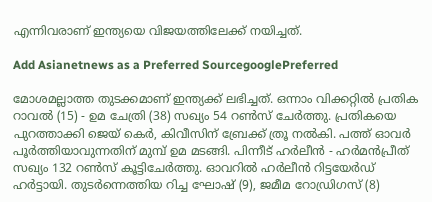എന്നിവരാണ് ഇന്ത്യയെ വിജയത്തിലേക്ക് നയിച്ചത്.

Add Asianetnews as a Preferred SourcegooglePreferred

മോശമല്ലാത്ത തുടക്കമാണ് ഇന്ത്യക്ക് ലഭിച്ചത്. ഒന്നാം വിക്കറ്റില്‍ പ്രതിക റാവല്‍ (15) - ഉമ ചേത്രി (38) സഖ്യം 54 റണ്‍സ് ചേര്‍ത്തു. പ്രതികയെ പുറത്താക്കി ജെയ് കെര്‍, കിവീസിന് ബ്രേക്ക് ത്രൂ നല്‍കി. പത്ത് ഓവര്‍ പൂര്‍ത്തിയാവുന്നതിന് മുമ്പ് ഉമ മടങ്ങി. പിന്നീട് ഹര്‍ലീന്‍ - ഹര്‍മന്‍പ്രീത് സഖ്യം 132 റണ്‍സ് കൂട്ടിചേര്‍ത്തു. ഓവറില്‍ ഹര്‍ലീന്‍ റിട്ടയേര്‍ഡ് ഹര്‍ട്ടായി. തുടര്‍ന്നെത്തിയ റിച്ച ഘോഷ് (9), ജമീമ റോഡ്രിഗസ് (8)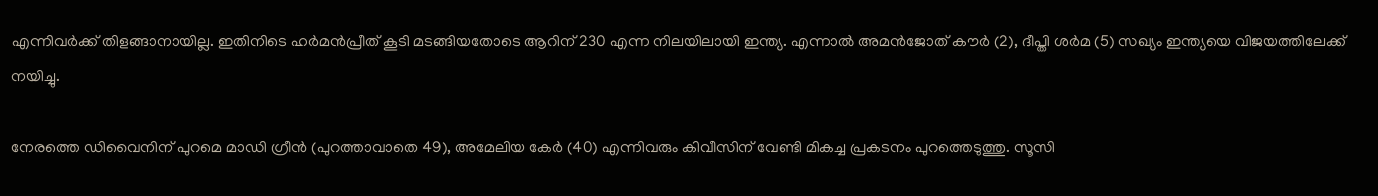എന്നിവര്‍ക്ക് തിളങ്ങാനായില്ല. ഇതിനിടെ ഹര്‍മന്‍പ്രീത് കൂടി മടങ്ങിയതോടെ ആറിന് 230 എന്ന നിലയിലായി ഇന്ത്യ. എന്നാല്‍ അമന്‍ജോത് കൗര്‍ (2), ദീപ്തി ശര്‍മ (5) സഖ്യം ഇന്ത്യയെ വിജയത്തിലേക്ക് നയിച്ചു.

നേരത്തെ ഡിവൈനിന് പുറമെ മാഡി ഗ്രീന്‍ (പുറത്താവാതെ 49), അമേലിയ കേര്‍ (40) എന്നിവരും കിവീസിന് വേണ്ടി മികച്ച പ്രകടനം പുറത്തെടുത്തു. സൂസി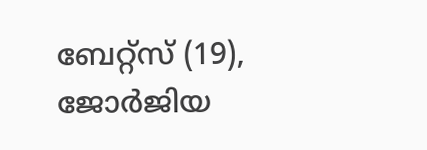ബേറ്റ്‌സ് (19), ജോര്‍ജിയ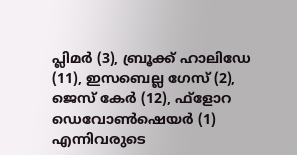പ്ലിമര്‍ (3), ബ്രൂക്ക് ഹാലിഡേ (11), ഇസബെല്ല ഗേസ് (2), ജെസ് കേര്‍ (12), ഫ്‌ളോറ ഡെവോണ്‍ഷെയര്‍ (1) എന്നിവരുടെ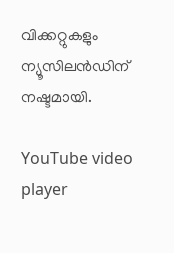വിക്കറ്റുകളും ന്യൂസിലന്‍ഡിന് നഷ്ടമായി.

YouTube video player